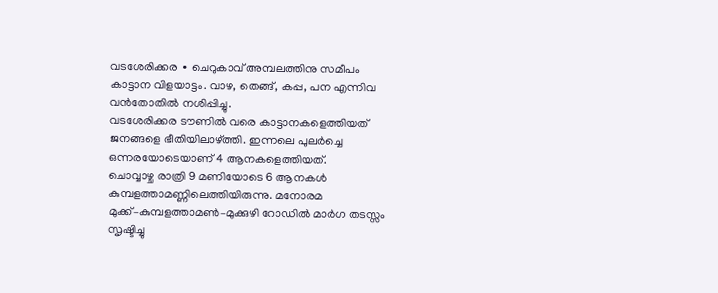വടശേരിക്കര ∙ ചെറുകാവ് അമ്പലത്തിനു സമീപം കാട്ടാന വിളയാട്ടം. വാഴ, തെങ്ങ്, കപ്പ, പന എന്നിവ വൻതോതിൽ നശിപ്പിച്ചു.
വടശേരിക്കര ടൗണിൽ വരെ കാട്ടാനകളെത്തിയത് ജനങ്ങളെ ഭീതിയിലാഴ്ത്തി. ഇന്നലെ പുലർച്ചെ ഒന്നരയോടെയാണ് 4 ആനകളെത്തിയത്.
ചൊവ്വാഴ്ച രാത്രി 9 മണിയോടെ 6 ആനകൾ കുമ്പളത്താമണ്ണിലെത്തിയിരുന്നു. മനോരമ മുക്ക്–കുമ്പളത്താമൺ–മുക്കുഴി റോഡിൽ മാർഗ തടസ്സം സൃഷ്ടിച്ചു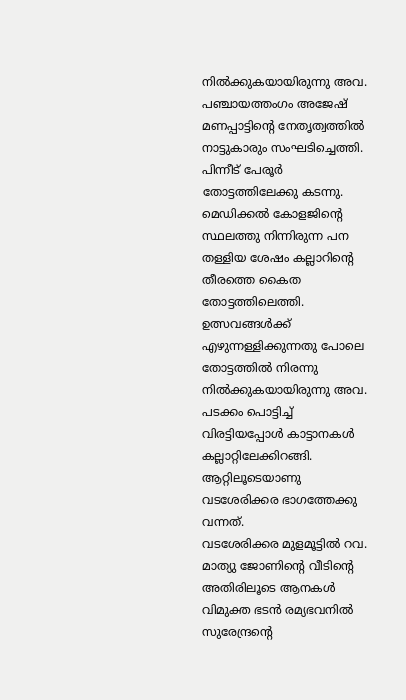നിൽക്കുകയായിരുന്നു അവ.
പഞ്ചായത്തംഗം അജേഷ് മണപ്പാട്ടിന്റെ നേതൃത്വത്തിൽ നാട്ടുകാരും സംഘടിച്ചെത്തി. പിന്നീട് പേരൂർ തോട്ടത്തിലേക്കു കടന്നു.
മെഡിക്കൽ കോളജിന്റെ സ്ഥലത്തു നിന്നിരുന്ന പന തള്ളിയ ശേഷം കല്ലാറിന്റെ തീരത്തെ കൈത തോട്ടത്തിലെത്തി. ഉത്സവങ്ങൾക്ക് എഴുന്നള്ളിക്കുന്നതു പോലെ തോട്ടത്തിൽ നിരന്നു നിൽക്കുകയായിരുന്നു അവ.
പടക്കം പൊട്ടിച്ച് വിരട്ടിയപ്പോൾ കാട്ടാനകൾ കല്ലാറ്റിലേക്കിറങ്ങി. ആറ്റിലൂടെയാണു വടശേരിക്കര ഭാഗത്തേക്കു വന്നത്.
വടശേരിക്കര മുളമൂട്ടിൽ റവ.
മാത്യു ജോണിന്റെ വീടിന്റെ അതിരിലൂടെ ആനകൾ വിമുക്ത ഭടൻ രമ്യഭവനിൽ സുരേന്ദ്രന്റെ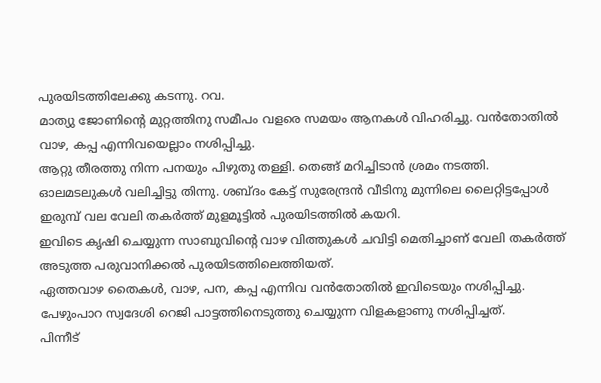പുരയിടത്തിലേക്കു കടന്നു. റവ.
മാത്യു ജോണിന്റെ മുറ്റത്തിനു സമീപം വളരെ സമയം ആനകൾ വിഹരിച്ചു. വൻതോതിൽ വാഴ, കപ്പ എന്നിവയെല്ലാം നശിപ്പിച്ചു.
ആറ്റു തീരത്തു നിന്ന പനയും പിഴുതു തള്ളി. തെങ്ങ് മറിച്ചിടാൻ ശ്രമം നടത്തി.
ഓലമടലുകൾ വലിച്ചിട്ടു തിന്നു. ശബ്ദം കേട്ട് സുരേന്ദ്രൻ വീടിനു മുന്നിലെ ലൈറ്റിട്ടപ്പോൾ ഇരുമ്പ് വല വേലി തകർത്ത് മുളമൂട്ടിൽ പുരയിടത്തിൽ കയറി.
ഇവിടെ കൃഷി ചെയ്യുന്ന സാബുവിന്റെ വാഴ വിത്തുകൾ ചവിട്ടി മെതിച്ചാണ് വേലി തകർത്ത് അടുത്ത പരുവാനിക്കൽ പുരയിടത്തിലെത്തിയത്.
ഏത്തവാഴ തൈകൾ, വാഴ, പന, കപ്പ എന്നിവ വൻതോതിൽ ഇവിടെയും നശിപ്പിച്ചു. പേഴുംപാറ സ്വദേശി റെജി പാട്ടത്തിനെടുത്തു ചെയ്യുന്ന വിളകളാണു നശിപ്പിച്ചത്.
പിന്നീട്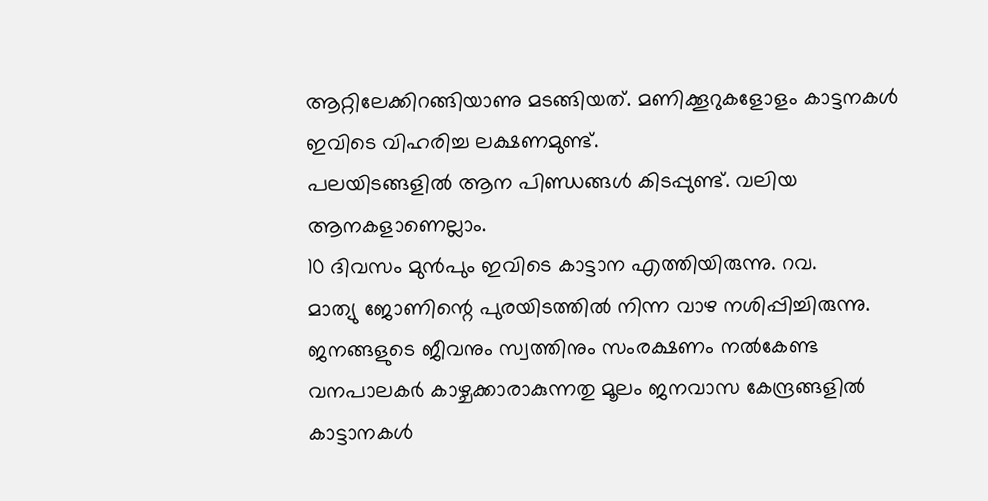ആറ്റിലേക്കിറങ്ങിയാണു മടങ്ങിയത്. മണിക്കൂറുകളോളം കാട്ടനകൾ ഇവിടെ വിഹരിച്ച ലക്ഷണമുണ്ട്.
പലയിടങ്ങളിൽ ആന പിണ്ഡങ്ങൾ കിടപ്പുണ്ട്. വലിയ ആനകളാണെല്ലാം.
10 ദിവസം മുൻപും ഇവിടെ കാട്ടാന എത്തിയിരുന്നു. റവ.
മാത്യു ജോണിന്റെ പുരയിടത്തിൽ നിന്ന വാഴ നശിപ്പിച്ചിരുന്നു.
ജനങ്ങളുടെ ജീവനും സ്വത്തിനും സംരക്ഷണം നൽകേണ്ട വനപാലകർ കാഴ്ചക്കാരാകുന്നതു മൂലം ജനവാസ കേന്ദ്രങ്ങളിൽ കാട്ടാനകൾ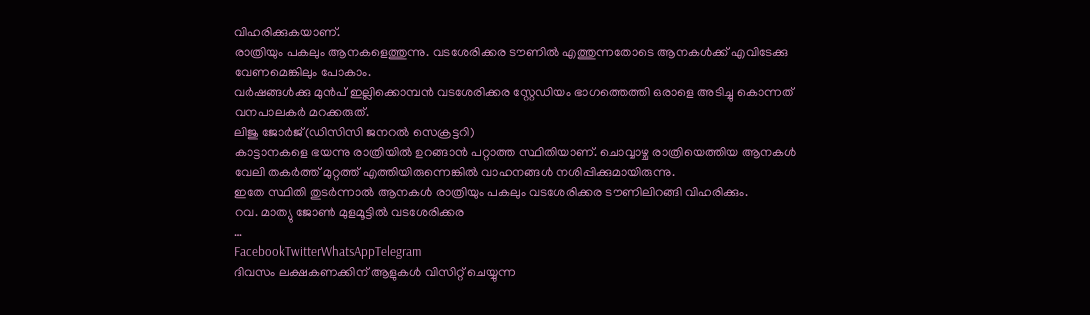വിഹരിക്കുകയാണ്.
രാത്രിയും പകലും ആനകളെത്തുന്നു. വടശേരിക്കര ടൗണിൽ എത്തുന്നതോടെ ആനകൾക്ക് എവിടേക്കു വേണമെങ്കിലും പോകാം.
വർഷങ്ങൾക്കു മുൻപ് ഇല്ലിക്കൊമ്പൻ വടശേരിക്കര സ്റ്റേഡിയം ഭാഗത്തെത്തി ഒരാളെ അടിച്ചു കൊന്നത് വനപാലകർ മറക്കരുത്.
ലിജു ജോർജ്(ഡിസിസി ജനറൽ സെക്രട്ടറി)
കാട്ടാനകളെ ഭയന്നു രാത്രിയിൽ ഉറങ്ങാൻ പറ്റാത്ത സ്ഥിതിയാണ്. ചൊവ്വാഴ്ച രാത്രിയെത്തിയ ആനകൾ വേലി തകർത്ത് മുറ്റത്ത് എത്തിയിരുന്നെങ്കിൽ വാഹനങ്ങൾ നശിപ്പിക്കുമായിരുന്നു.
ഇതേ സ്ഥിതി തുടർന്നാൽ ആനകൾ രാത്രിയും പകലും വടശേരിക്കര ടൗണിലിറങ്ങി വിഹരിക്കും.
റവ. മാത്യു ജോൺ മുളമൂട്ടിൽ വടശേരിക്കര
…
FacebookTwitterWhatsAppTelegram
ദിവസം ലക്ഷകണക്കിന് ആളുകൾ വിസിറ്റ് ചെയ്യുന്ന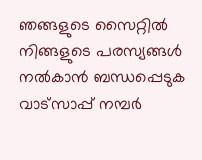ഞങ്ങളുടെ സൈറ്റിൽ നിങ്ങളുടെ പരസ്യങ്ങൾ നൽകാൻ ബന്ധപ്പെടുക വാട്സാപ്പ് നമ്പർ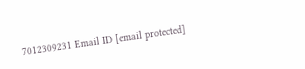7012309231 Email ID [email protected]